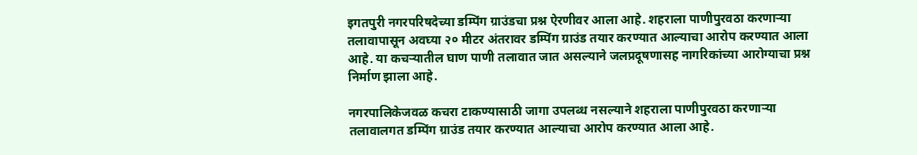इगतपुरी नगरपरिषदेच्या डम्पिंग ग्राउंडचा प्रश्न ऐरणीवर आला आहे. शहराला पाणीपुरवठा करणाऱ्या तलावापासून अवघ्या २० मीटर अंतरावर डम्पिंग ग्राउंड तयार करण्यात आल्याचा आरोप करण्यात आला आहे. या कचऱ्यातील घाण पाणी तलावात जात असल्याने जलप्रदूषणासह नागरिकांच्या आरोग्याचा प्रश्न निर्माण झाला आहे.

नगरपालिकेजवळ कचरा टाकण्यासाठी जागा उपलब्ध नसल्याने शहराला पाणीपुरवठा करणाऱ्या तलावालगत डम्पिंग ग्राउंड तयार करण्यात आल्याचा आरोप करण्यात आला आहे.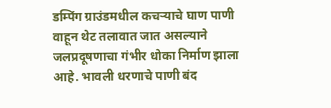डम्पिंग ग्राउंडमधील कचऱ्याचे घाण पाणी वाहून थेट तलावात जात असल्याने जलप्रदूषणाचा गंभीर धोका निर्माण झाला आहे. भावली धरणाचे पाणी बंद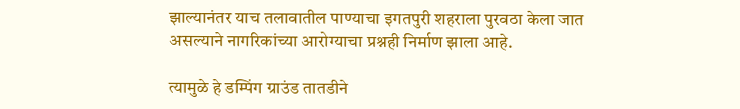झाल्यानंतर याच तलावातील पाण्याचा इगतपुरी शहराला पुरवठा केला जात असल्याने नागरिकांच्या आरोग्याचा प्रश्नही निर्माण झाला आहे.

त्यामुळे हे डम्पिंग ग्राउंड तातडीने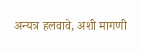अन्यत्र हलवावे, अशी मागणी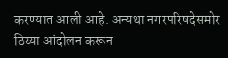करण्यात आली आहे. अन्यथा नगरपरिषदेसमोर ठिय्या आंदोलन करून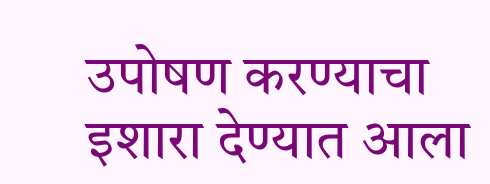उपोषण करण्याचा इशारा देण्यात आला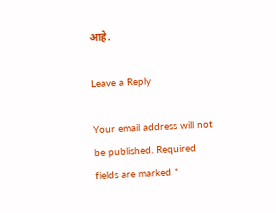आहे.

Leave a Reply

Your email address will not be published. Required fields are marked *